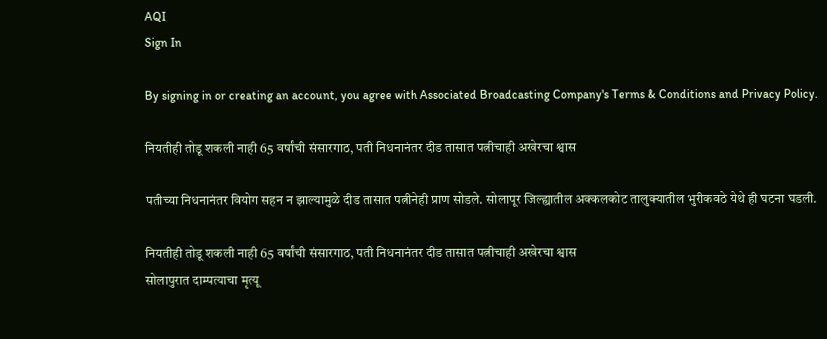AQI
Sign In

By signing in or creating an account, you agree with Associated Broadcasting Company's Terms & Conditions and Privacy Policy.

नियतीही तोडू शकली नाही 65 वर्षांची संसारगाठ, पती निधनानंतर दीड तासात पत्नीचाही अखेरचा श्वास

पतीच्या निधनानंतर वियोग सहन न झाल्यामुळे दीड तासात पत्नीनेही प्राण सोडले. सोलापूर जिल्ह्यातील अक्कलकोट तालुक्यातील भुरीकवठे येथे ही घटना घडली.

नियतीही तोडू शकली नाही 65 वर्षांची संसारगाठ, पती निधनानंतर दीड तासात पत्नीचाही अखेरचा श्वास
सोलापुरात दाम्पत्याचा मृत्यू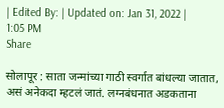| Edited By: | Updated on: Jan 31, 2022 | 1:05 PM
Share

सोलापूर : साता जन्मांच्या गाठी स्वर्गात बांधल्या जातात, असं अनेकदा म्हटलं जातं. लग्नबंधनात अडकताना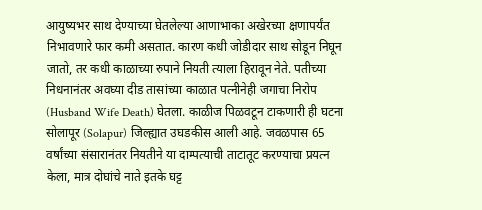आयुष्यभर साथ देण्याच्या घेतलेल्या आणाभाका अखेरच्या क्षणापर्यंत निभावणारे फार कमी असतात. कारण कधी जोडीदार साथ सोडून निघून जातो, तर कधी काळाच्या रुपाने नियती त्याला हिरावून नेते. पतीच्या निधनानंतर अवघ्या दीड तासांच्या काळात पत्नीनेही जगाचा निरोप (Husband Wife Death) घेतला. काळीज पिळवटून टाकणारी ही घटना सोलापूर (Solapur) जिल्ह्यात उघडकीस आली आहे. जवळपास 65 वर्षांच्या संसारानंतर नियतीने या दाम्पत्याची ताटातूट करण्याचा प्रयत्न केला, मात्र दोघांचे नाते इतके घट्ट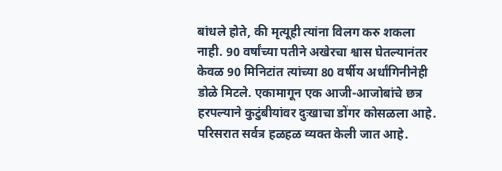बांधले होते, की मृत्यूही त्यांना विलग करु शकला नाही. 90 वर्षांच्या पतीने अखेरचा श्वास घेतल्यानंतर केवळ 90 मिनिटांत त्यांच्या 80 वर्षीय अर्धांगिनीनेही डोळे मिटले. एकामागून एक आजी-आजोबांचे छत्र हरपल्याने कुटुंबीयांवर दुःखाचा डोंगर कोसळला आहे. परिसरात सर्वत्र हळहळ व्यक्त केली जात आहे.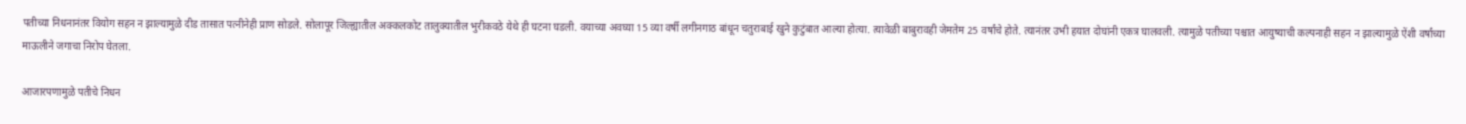पतीच्या निधनानंतर वियोग सहन न झाल्यामुळे दीड तासात पत्नीनेही प्राण सोडले. सोलापूर जिल्ह्यातील अक्कलकोट तालुक्यातील भुरीकवठे येथे ही घटना घडली. वयाच्या अवघ्या 15 व्या वर्षी लगीनगाठ बांधून चतुराबाई खुने कुटुंबात आल्या होत्या. त्यावेळी बाबुरावही जेमतेम 25 वर्षांचे होते. त्यानंतर उभी हयात दोघांनी एकत्र घालवली. त्यामुळे पतीच्या पश्चात आयुष्याची कल्पनाही सहन न झाल्यामुळे ऐंशी वर्षांच्या माऊलीने जगाचा निरोप घेतला.

आजारपणामुळे पतीचे निधन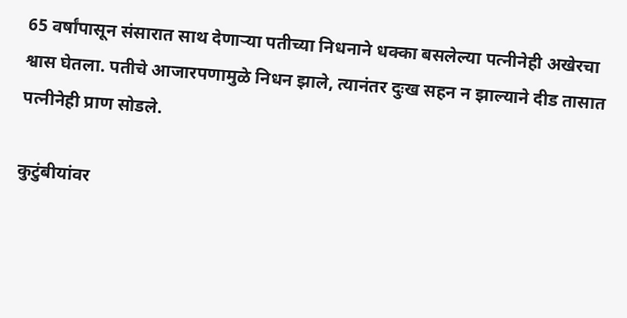65 वर्षांपासून संसारात साथ देणाऱ्या पतीच्या निधनाने धक्का बसलेल्या पत्नीनेही अखेरचा श्वास घेतला. पतीचे आजारपणामुळे निधन झाले, त्यानंतर दुःख सहन न झाल्याने दीड तासात पत्नीनेही प्राण सोडले.

कुटुंबीयांवर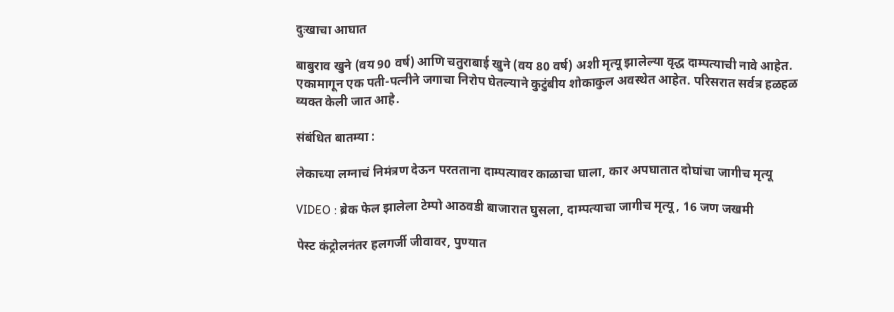दुःखाचा आघात

बाबुराव खुने (वय 90 वर्ष) आणि चतुराबाई खुने (वय 80 वर्ष) अशी मृत्यू झालेल्या वृद्ध दाम्पत्याची नावे आहेत. एकामागून एक पती-पत्नीने जगाचा निरोप घेतल्याने कुटुंबीय शोकाकुल अवस्थेत आहेत. परिसरात सर्वत्र हळहळ व्यक्त केली जात आहे.

संबंधित बातम्या :

लेकाच्या लग्नाचं निमंत्रण देऊन परतताना दाम्पत्यावर काळाचा घाला, कार अपघातात दोघांचा जागीच मृत्यू

VIDEO : ब्रेक फेल झालेला टेम्पो आठवडी बाजारात घुसला, दाम्पत्याचा जागीच मृत्यू, 16 जण जखमी

पेस्ट कंट्रोलनंतर हलगर्जी जीवावर, पुण्यात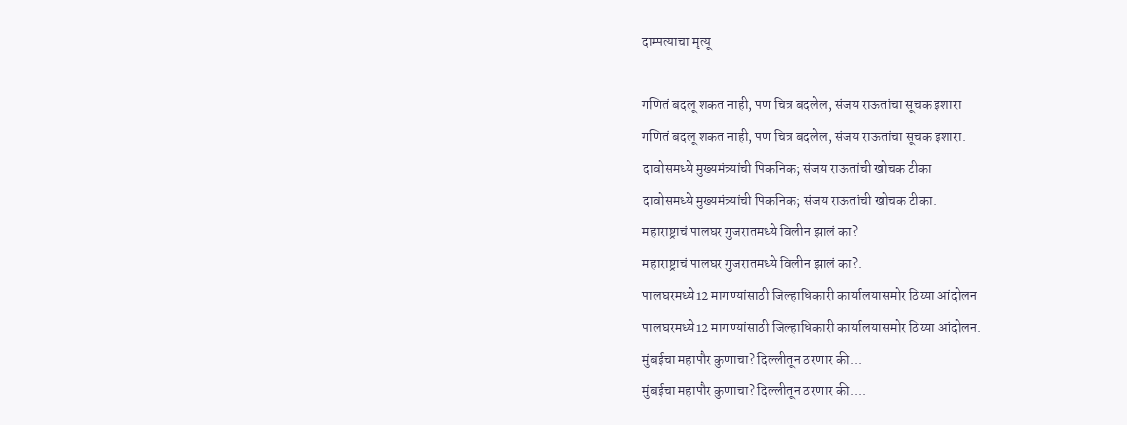दाम्पत्याचा मृत्यू

गणितं बदलू शकत नाही, पण चित्र बदलेल, संजय राऊतांचा सूचक इशारा
गणितं बदलू शकत नाही, पण चित्र बदलेल, संजय राऊतांचा सूचक इशारा.
दावोसमध्ये मुख्यमंत्र्यांची पिकनिक; संजय राऊतांची खोचक टीका
दावोसमध्ये मुख्यमंत्र्यांची पिकनिक; संजय राऊतांची खोचक टीका.
महाराष्ट्राचं पालघर गुजरातमध्ये विलीन झालं का?
महाराष्ट्राचं पालघर गुजरातमध्ये विलीन झालं का?.
पालघरमध्ये12 मागण्यांसाठी जिल्हाधिकारी कार्यालयासमोर ठिय्या आंदोलन
पालघरमध्ये12 मागण्यांसाठी जिल्हाधिकारी कार्यालयासमोर ठिय्या आंदोलन.
मुंबईचा महापौर कुणाचा? दिल्लीतून ठरणार की...
मुंबईचा महापौर कुणाचा? दिल्लीतून ठरणार की....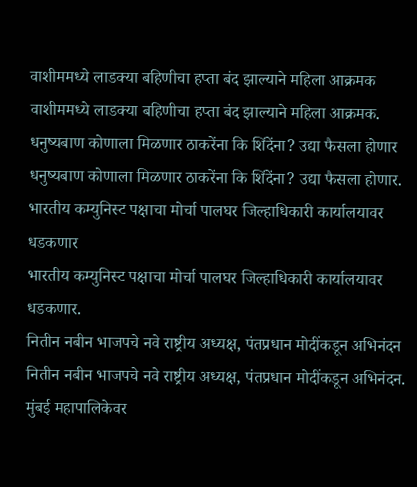वाशीममध्ये लाडक्या बहिणीचा हप्ता बंद झाल्याने महिला आक्रमक
वाशीममध्ये लाडक्या बहिणीचा हप्ता बंद झाल्याने महिला आक्रमक.
धनुष्यबाण कोणाला मिळणार ठाकरेंना कि शिंदेंना? उद्या फैसला होणार
धनुष्यबाण कोणाला मिळणार ठाकरेंना कि शिंदेंना? उद्या फैसला होणार.
भारतीय कम्युनिस्ट पक्षाचा मोर्चा पालघर जिल्हाधिकारी कार्यालयावर धडकणार
भारतीय कम्युनिस्ट पक्षाचा मोर्चा पालघर जिल्हाधिकारी कार्यालयावर धडकणार.
नितीन नबीन भाजपचे नवे राष्ट्रीय अध्यक्ष, पंतप्रधान मोदींकडून अभिनंदन
नितीन नबीन भाजपचे नवे राष्ट्रीय अध्यक्ष, पंतप्रधान मोदींकडून अभिनंदन.
मुंबई महापालिकेवर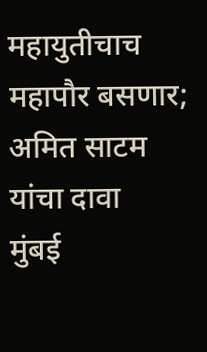महायुतीचाच महापौर बसणार; अमित साटम यांचा दावा
मुंबई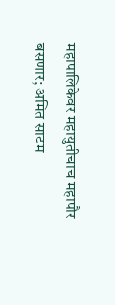महापालिकेवर महायुतीचाच महापौर बसणार; अमित साटम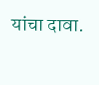यांचा दावा.